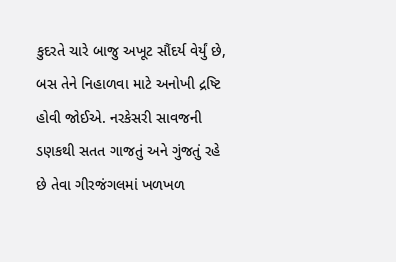કુદરતે ચારે બાજુ અખૂટ સૌંદર્ય વેર્યું છે, બસ તેને નિહાળવા માટે અનોખી દ્રષ્ટિ હોવી જોઈએ. નરકેસરી સાવજની ડણકથી સતત ગાજતું અને ગુંજતું રહે છે તેવા ગીરજંગલમાં ખળખળ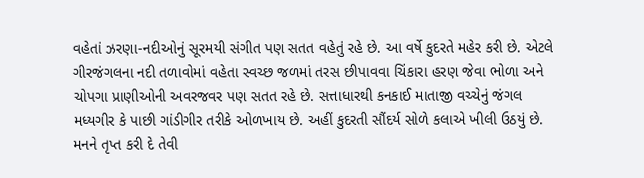વહેતાં ઝરણા-નદીઓનું સૂરમયી સંગીત પણ સતત વહેતું રહે છે. આ વર્ષે કુદરતે મહેર કરી છે. એટલે ગીરજંગલના નદી તળાવોમાં વહેતા સ્વચ્છ જળમાં તરસ છીપાવવા ચિંકારા હરણ જેવા ભોળા અને ચોપગા પ્રાણીઓની અવરજવર પણ સતત રહે છે. સત્તાધારથી કનકાઈ માતાજી વચ્ચેનું જંગલ મધ્યગીર કે પાછી ગાંડીગીર તરીકે ઓળખાય છે. અહીં કુદરતી સૌંદર્ય સોળે કલાએ ખીલી ઉઠયું છે.
મનને તૃપ્ત કરી દે તેવી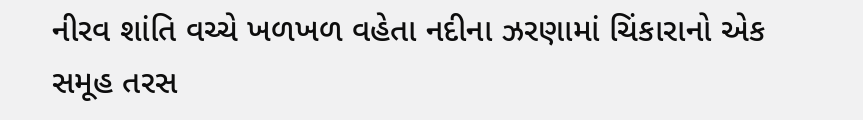નીરવ શાંતિ વચ્ચે ખળખળ વહેતા નદીના ઝરણામાં ચિંકારાનો એક સમૂહ તરસ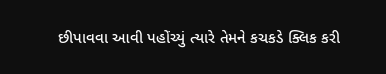છીપાવવા આવી પહોંચ્યું ત્યારે તેમને કચકડે ક્લિક કરી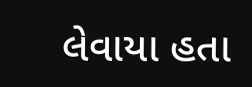લેવાયા હતા